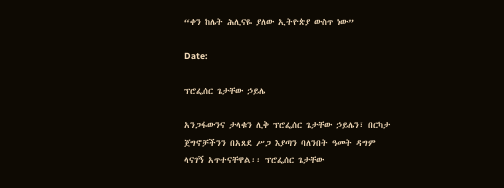“ቀን ከሌት ሕሊናዬ ያለው ኢትዮጵያ ውስጥ ነው”

Date:

ፕሮፌሰር ጌታቸው ኃይሌ

አንጋፋውንና ታላቁን ሊቅ ፕሮፌሰር ጌታቸው ኃይሌን፣ በርካታ ጀግኖቻችንን በአጸደ ሥጋ እያጣን ባለንበት ዓመት ዳግም ላናገኝ አጥተናቸዋል፡፡ ፕሮፌሰር ጌታቸው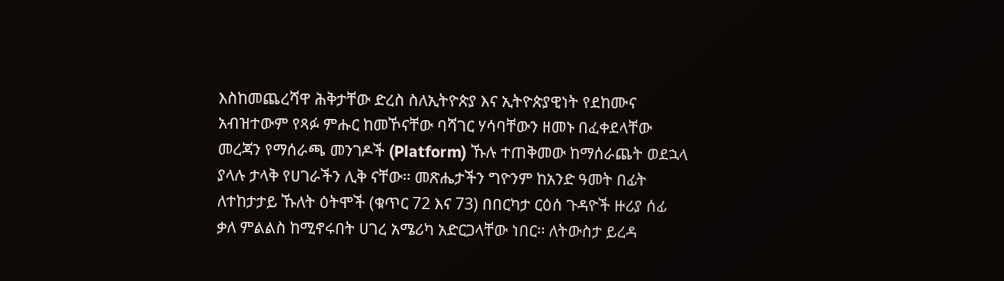እስከመጨረሻዋ ሕቅታቸው ድረስ ስለኢትዮጵያ እና ኢትዮጵያዊነት የደከሙና አብዝተውም የጻፉ ምሑር ከመኾናቸው ባሻገር ሃሳባቸውን ዘመኑ በፈቀደላቸው መረጃን የማሰራጫ መንገዶች (Platform) ኹሉ ተጠቅመው ከማሰራጨት ወደኋላ ያላሉ ታላቅ የሀገራችን ሊቅ ናቸው፡፡ መጽሔታችን ግዮንም ከአንድ ዓመት በፊት ለተከታታይ ኹለት ዕትሞች (ቁጥር 72 እና 73) በበርካታ ርዕሰ ጉዳዮች ዙሪያ ሰፊ ቃለ ምልልስ ከሚኖሩበት ሀገረ አሜሪካ አድርጋላቸው ነበር፡፡ ለትውስታ ይረዳ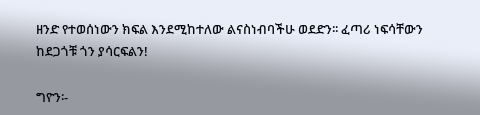ዘንድ የተወሰነውን ክፍል እንደሚከተለው ልናስነብባችሁ ወደድን፡፡ ፈጣሪ ነፍሳቸውን ከደጋጎቹ ጎን ያሳርፍልን!

ግዮን፡-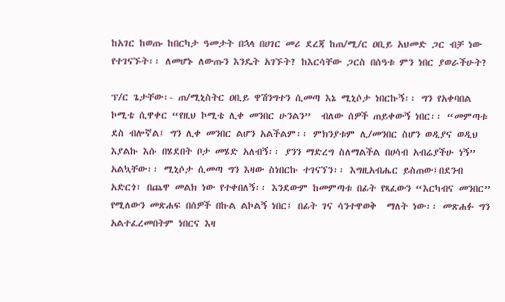ከአገር ከወጡ ከበርካታ ዓመታት በኋላ በሀገር መሪ ደረጃ ከጠ/ሚ/ር ዐቢይ አህመድ ጋር ብቻ ነው የተገናኙት፡፡ ለመሆኑ ለውጡን እንዴት አገኙት? ከእርሳቸው ጋርስ በሰዓቱ ምን ነበር ያወራችሁት?

ፕ/ር ጌታቸው፡- ጠ/ሚኒስትር ዐቢይ ዋሽንግተን ሲመጣ እኔ ሚኒሶታ ነበርኩኝ፡፡ ግን የአቀባበል ኮሚቴ ሲዋቀር “የዚህ ኮሚቴ ሊቀ መንበር ሁንልን”  ብለው ሰዎች ጠይቀውኝ ነበር፡፡ “መምጣቱ ደስ ብሎኛል፤ ግን ሊቀ መንበር ልሆን አልችልም፡፡ ምክንያቱም ሊ/መንበር ስሆን ወዲያና ወዲህ እያልኩ እሱ በሄደበት ቦታ መሄድ አለብኝ፡፡ ያንን ማድረግ ስለማልችል በሀሳብ አብሬያችሁ ነኝ” አልኳቸው፡፡ ሚኒሶታ ሲመጣ ግን እዛው ስነበርኩ ተገናኘን፡፡ እግዚአብሔር ይስጠው፤በደንብ አድርጎ፣ በጨዋ መልክ ነው የተቀበለኝ፡፡ እንደውም ከመምጣቱ በፊት የጻፈውን “እርካብና መንበር” የሚለውን መጽሐፍ በሰዎች በኩል ልኮልኝ ነበር፤ በፊት ገና ሳንተዋወቅ  ማለት ነው፡፡ መጽሐፉ ግን አልተፈረመበትም ነበርና እዛ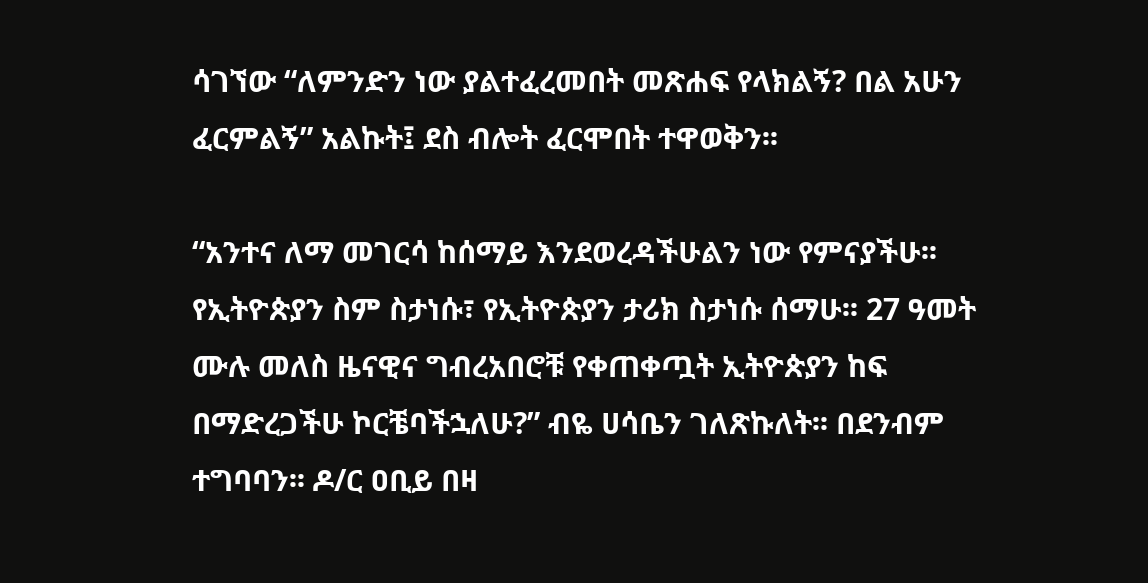ሳገኘው “ለምንድን ነው ያልተፈረመበት መጽሐፍ የላክልኝ? በል አሁን ፈርምልኝ” አልኩት፤ ደስ ብሎት ፈርሞበት ተዋወቅን፡፡

“አንተና ለማ መገርሳ ከሰማይ እንደወረዳችሁልን ነው የምናያችሁ፡፡ የኢትዮጵያን ስም ስታነሱ፣ የኢትዮጵያን ታሪክ ስታነሱ ሰማሁ፡፡ 27 ዓመት ሙሉ መለስ ዜናዊና ግብረአበሮቹ የቀጠቀጧት ኢትዮጵያን ከፍ በማድረጋችሁ ኮርቼባችኋለሁ?” ብዬ ሀሳቤን ገለጽኩለት፡፡ በደንብም ተግባባን፡፡ ዶ/ር ዐቢይ በዛ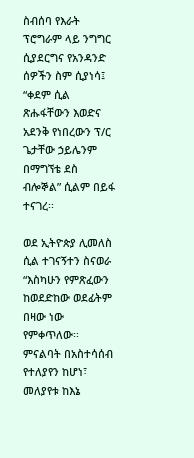ስብሰባ የእራት ፕሮግራም ላይ ንግግር ሲያደርግና የአንዳንድ ሰዎችን ስም ሲያነሳ፤ “ቀደም ሲል ጽሑፋቸውን እወድና አደንቅ የነበረውን ፕ/ር ጌታቸው ኃይሌንም በማግኘቴ ደስ ብሎኞል” ሲልም በይፋ ተናገረ፡፡

ወደ ኢትዮጵያ ሊመለስ ሲል ተገናኝተን ስናወራ “እስካሁን የምጽፈውን ከወደድከው ወደፊትም በዛው ነው የምቀጥለው፡፡ ምናልባት በአስተሳሰብ የተለያየን ከሆነ፣ መለያየቱ ከእኔ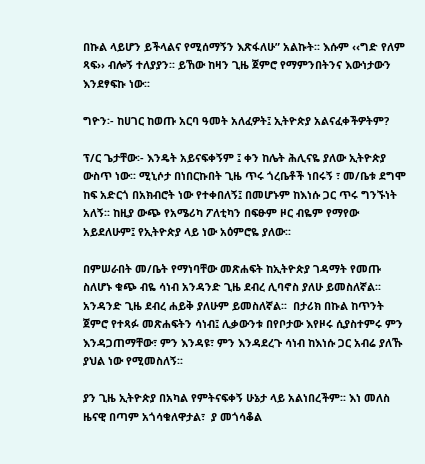በኩል ላይሆን ይችላልና የሚሰማኝን እጽፋለሁ” አልኩት፡፡ እሱም ‹‹ግድ የለም ጻፍ›› ብሎኝ ተለያያን፡፡ ይኸው ከዛን ጊዜ ጀምሮ የማምንበትንና እውነታውን እንደፃፍኩ ነው፡፡

ግዮን፡- ከሀገር ከወጡ አርባ ዓመት አለፈዎት፤ ኢትዮጵያ አልናፈቀችዎትም?

ፕ/ር ጌታቸው፡- እንዴት አይናፍቀኝም ፤ ቀን ከሌት ሕሊናዬ ያለው ኢትዮጵያ ውስጥ ነው፡፡ ሚኒሶታ በነበርኩበት ጊዜ ጥሩ ጎረቤቶች ነበሩኝ ፣ መ/ቤቱ ደግሞ ከፍ አድርጎ በአክብሮት ነው የተቀበለኝ፤ በመሆኑም ከእነሱ ጋር ጥሩ ግንኙነት አለኝ፡፡ ከዚያ ውጭ የአሜሪካ ፖለቲካን በፍፁም ዞር ብዬም የማየው አይደለሁም፤ የኢትዮጵያ ላይ ነው አዕምሮዬ ያለው፡፡

በምሠራበት መ/ቤት የማነባቸው መጽሐፍት ከኢትዮጵያ ገዳማት የመጡ ስለሆኑ ቁጭ ብዬ ሳነብ አንዳንድ ጊዜ ደብረ ሊባኖስ ያለሁ ይመስለኛል፡፡ አንዳንድ ጊዜ ደብረ ሐይቅ ያለሁም ይመስለኛል፡፡  በታሪክ በኩል ከጥንት ጀምሮ የተጻፉ መጽሐፍትን ሳነብ፤ ሊቃውንቱ በየቦታው እየዞሩ ሲያስተምሩ ምን እንዳጋጠማቸው፣ ምን እንዳዩ፣ ምን እንዳደረጉ ሳነብ ከእነሱ ጋር አብሬ ያለኹ ያህል ነው የሚመስለኝ፡፡

ያን ጊዜ ኢትዮጵያ በአካል የምትናፍቀኝ ሁኔታ ላይ አልነበረችም፡፡ እነ መለስ ዜናዊ በጣም አጎሳቁለዋታል፣  ያ መጎሳቆል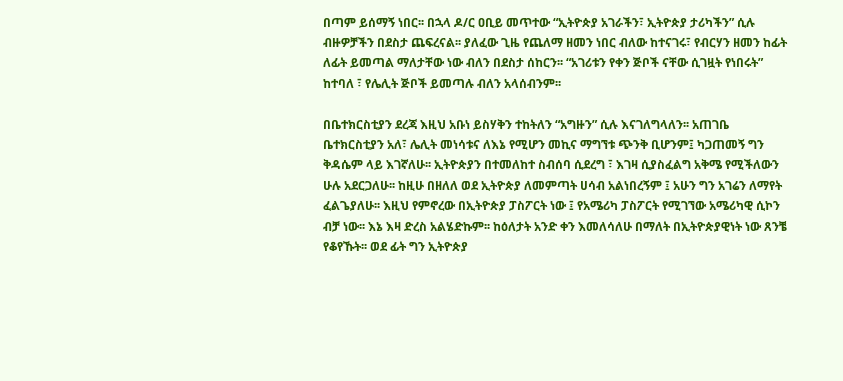በጣም ይሰማኝ ነበር፡፡ በኋላ ዶ/ር ዐቢይ መጥተው “ኢትዮጵያ አገራችን፣ ኢትዮጵያ ታሪካችን” ሲሉ ብዙዎቻችን በደስታ ጨፍረናል፡፡ ያለፈው ጊዜ የጨለማ ዘመን ነበር ብለው ከተናገሩ፣ የብርሃን ዘመን ከፊት ለፊት ይመጣል ማለታቸው ነው ብለን በደስታ ሰከርን፡፡ “አገሪቱን የቀን ጅቦች ናቸው ሲገዟት የነበሩት” ከተባለ ፣ የሌሊት ጅቦች ይመጣሉ ብለን አላሰብንም፡፡

በቤተክርስቲያን ደረጃ እዚህ አቡነ ይስሃቅን ተከትለን “አግዙን” ሲሉ እናገለግላለን፡፡ አጠገቤ ቤተክርስቲያን አለ፣ ሌሊት መነሳቱና ለእኔ የሚሆን መኪና ማግኘቱ ጭንቅ ቢሆንም፤ ካጋጠመኝ ግን ቅዳሴም ላይ እገኛለሁ፡፡ ኢትዮጵያን በተመለከተ ስብሰባ ሲደረግ ፣ እገዛ ሲያስፈልግ አቅሜ የሚችለውን ሁሉ አደርጋለሁ፡፡ ከዚሁ በዘለለ ወደ ኢትዮጵያ ለመምጣት ሀሳብ አልነበረኝም ፤ አሁን ግን አገሬን ለማየት ፈልጌያለሁ፡፡ እዚህ የምኖረው በኢትዮጵያ ፓስፖርት ነው ፤ የአሜሪካ ፓስፖርት የሚገኘው አሜሪካዊ ሲኮን ብቻ ነው፡፡ እኔ እዛ ድረስ አልሄድኩም፡፡ ከዕለታት አንድ ቀን እመለሳለሁ በማለት በኢትዮጵያዊነት ነው ጸንቼ የቆየኹት፡፡ ወደ ፊት ግን ኢትዮጵያ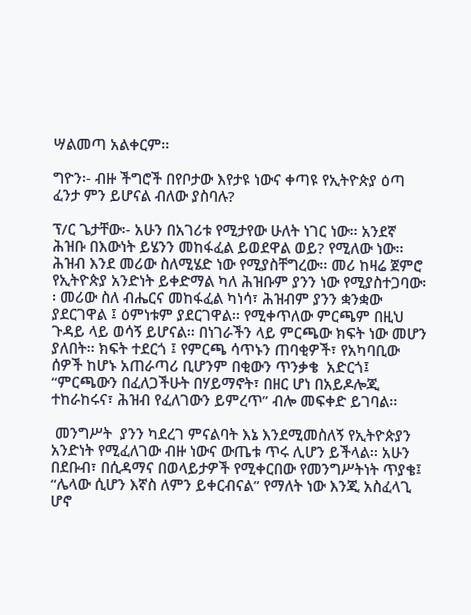ሣልመጣ አልቀርም፡፡

ግዮን፡- ብዙ ችግሮች በየቦታው እየታዩ ነውና ቀጣዩ የኢትዮጵያ ዕጣ ፈንታ ምን ይሆናል ብለው ያስባሉ?

ፕ/ር ጌታቸው፡- አሁን በአገሪቱ የሚታየው ሁለት ነገር ነው፡፡ አንደኛ ሕዝቡ በእውነት ይሄንን መከፋፈል ይወደዋል ወይ? የሚለው ነው፡፡  ሕዝብ እንደ መሪው ስለሚሄድ ነው የሚያስቸግረው፡፡ መሪ ከዛሬ ጀምሮ የኢትዮጵያ አንድነት ይቀድማል ካለ ሕዝቡም ያንን ነው የሚያስተጋባው፡፡ መሪው ስለ ብሔርና መከፋፈል ካነሳ፣ ሕዝብም ያንን ቋንቋው ያደርገዋል ፤ ዕምነቱም ያደርገዋል፡፡ የሚቀጥለው ምርጫም በዚህ ጉዳይ ላይ ወሳኝ ይሆናል፡፡ በነገራችን ላይ ምርጫው ክፍት ነው መሆን ያለበት፡፡ ክፍት ተደርጎ ፤ የምርጫ ሳጥኑን ጠባቂዎች፣ የአካባቢው ሰዎች ከሆኑ አጠራጣሪ ቢሆንም በቂውን ጥንቃቄ  አድርጎ፤ “ምርጫውን በፈለጋችሁት በሃይማኖት፣ በዘር ሆነ በአይዶሎጂ ተከራከሩና፣ ሕዝብ የፈለገውን ይምረጥ” ብሎ መፍቀድ ይገባል፡፡

 መንግሥት  ያንን ካደረገ ምናልባት እኔ እንደሚመስለኝ የኢትዮጵያን አንድነት የሚፈለገው ብዙ ነውና ውጤቱ ጥሩ ሊሆን ይችላል፡፡ አሁን በደቡብ፣ በሲዳማና በወላይታዎች የሚቀርበው የመንግሥትነት ጥያቄ፤ “ሌላው ሲሆን እኛስ ለምን ይቀርብናል” የማለት ነው እንጂ አስፈላጊ ሆኖ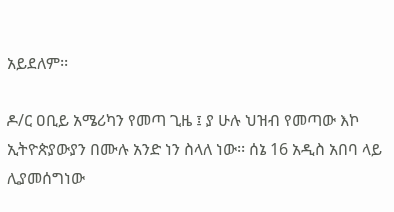አይደለም፡፡

ዶ/ር ዐቢይ አሜሪካን የመጣ ጊዜ ፤ ያ ሁሉ ህዝብ የመጣው እኮ ኢትዮጵያውያን በሙሉ አንድ ነን ስላለ ነው፡፡ ሰኔ 16 አዲስ አበባ ላይ ሊያመሰግነው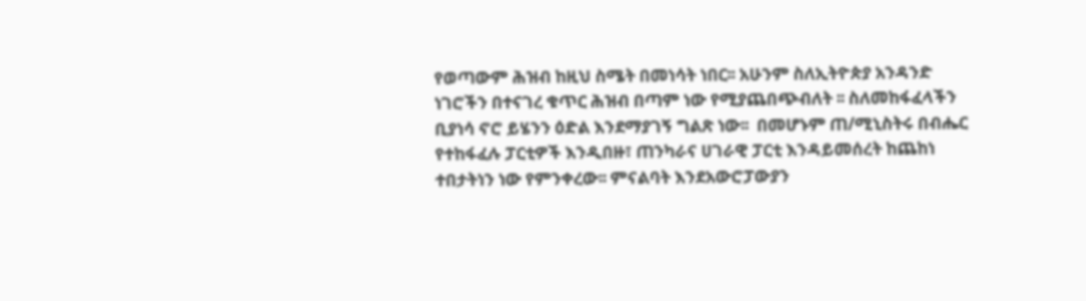የወጣውም ሕዝብ ከዚህ ስሜት በመነሳት ነበር፡፡ አሁንም ስለኢትዮጵያ አንዳንድ ነገሮችን በተናገረ ቁጥር ሕዝብ በጣም ነው የሚያጨበጭብለት ፡፡ ስለመከፋፈላችን ቢያነሳ ኖሮ ይሄንን ዕድል እንደማያገኝ ግልጽ ነው፡፡  በመሆኑም ጠ/ሚኒስትሩ በብሔር የተከፋፈሉ ፓርቲዎች እንዲበዙ፣ ጠንካራና ሀገራዊ ፓርቲ እንዳይመሰረት ከጨከነ ተበታትነን ነው የምንቀረው፡፡ ምናልባት እንደአውሮፓውያን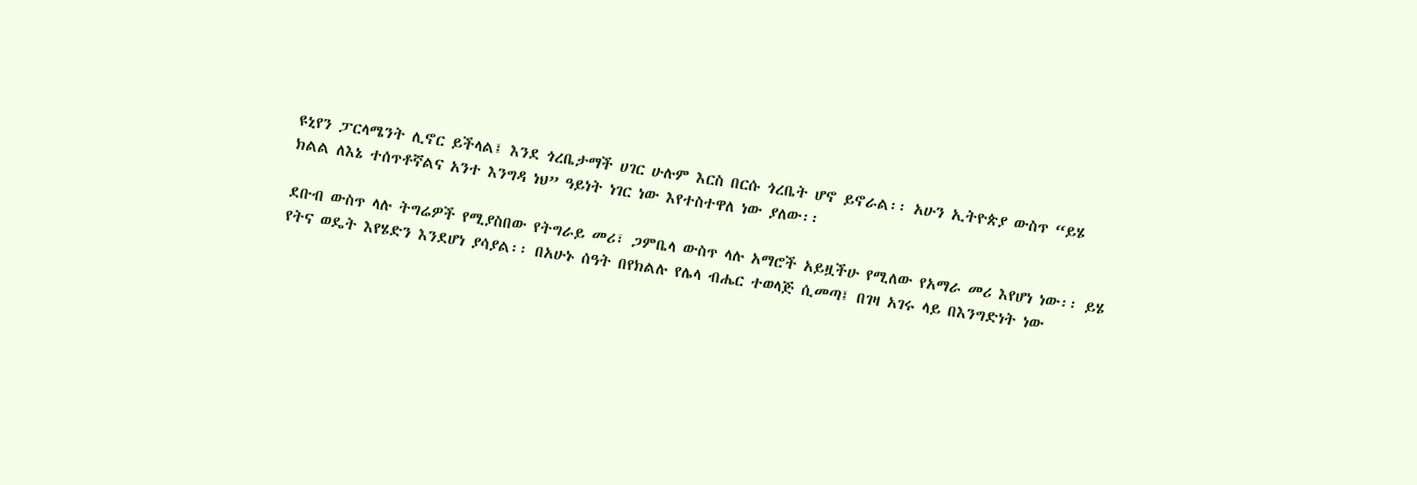ዩኒየን ፓርላሜንት ሊኖር ይችላል፤ እንደ ጎረቤታማች ሀገር ሁሉም እርስ በርሱ ጎረቤት ሆኖ ይኖራል፡፡ አሁን ኢትዮጵያ ውስጥ “ይሄ ክልል ለእኔ ተሰጥቶኛልና አንተ እንግዳ ነህ” ዓይነት ነገር ነው እየተስተዋለ ነው ያለው፡፡

ደቡብ ውስጥ ላሉ ትግሬዎች የሚያስበው የትግራይ መሪ፣ ጋምቤላ ውስጥ ላሉ አማሮች አይዟችሁ የሚለው የአማራ መሪ እየሆነ ነው፡፡ ይሄ የትና ወዴት እየሄድን እንደሆነ ያሳያል፡፡ በአሁኑ ሰዓት በየክልሉ የሌላ ብሔር ተወላጅ ሲመጣ፤ በገዛ አገሩ ላይ በእንግድነት ነው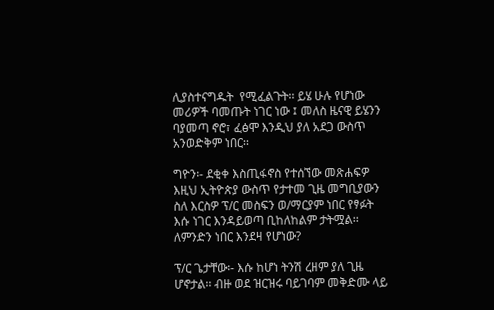ሊያስተናግዱት  የሚፈልጉት፡፡ ይሄ ሁሉ የሆነው መሪዎች ባመጡት ነገር ነው ፤ መለስ ዜናዊ ይሄንን ባያመጣ ኖሮ፣ ፈፅሞ እንዲህ ያለ አደጋ ውስጥ አንወድቅም ነበር፡፡

ግዮን፡- ደቂቀ እስጢፋኖስ የተሰኘው መጽሐፍዎ እዚህ ኢትዮጵያ ውስጥ የታተመ ጊዜ መግቢያውን ስለ እርስዎ ፕ/ር መስፍን ወ/ማርያም ነበር የፃፉት እሱ ነገር እንዳይወጣ ቢከለከልም ታትሟል፡፡ ለምንድን ነበር እንደዛ የሆነው?

ፕ/ር ጌታቸው፡- እሱ ከሆነ ትንሽ ረዘም ያለ ጊዜ ሆኖታል፡፡ ብዙ ወደ ዝርዝሩ ባይገባም መቅድሙ ላይ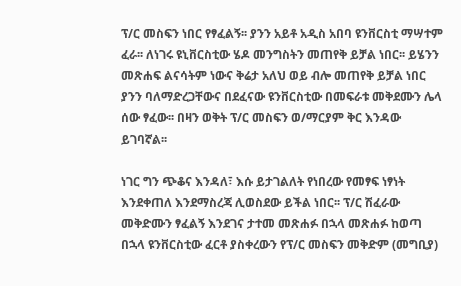ፕ/ር መስፍን ነበር የፃፈልኝ፡፡ ያንን አይቶ አዲስ አበባ ዩንቨርስቲ ማሣተም ፈራ፡፡ ለነገሩ ዩኒቨርስቲው ሄዶ መንግስትን መጠየቅ ይቻል ነበር፡፡ ይሄንን መጽሐፍ ልናሳትም ነውና ቅሬታ አለህ ወይ ብሎ መጠየቅ ይቻል ነበር ያንን ባለማድረጋቸውና በደፈናው ዩንቨርስቲው በመፍራቱ መቅደሙን ሌላ ሰው ፃፈው፡፡ በዛን ወቅት ፕ/ር መስፍን ወ/ማርያም ቅር እንዳው ይገባኛል፡፡

ነገር ግን ጭቆና እንዳለ፣ እሱ ይታገልለት የነበረው የመፃፍ ነፃነት እንደቀጠለ እንደማስረጃ ሊወስደው ይችል ነበር፡፡ ፕ/ር ሽፈራው መቅድሙን ፃፈልኝ እንደገና ታተመ መጽሐፉ በኋላ መጽሐፉ ከወጣ በኋላ ዩንቨርስቲው ፈርቶ ያስቀረውን የፕ/ር መስፍን መቅድም (መግቢያ)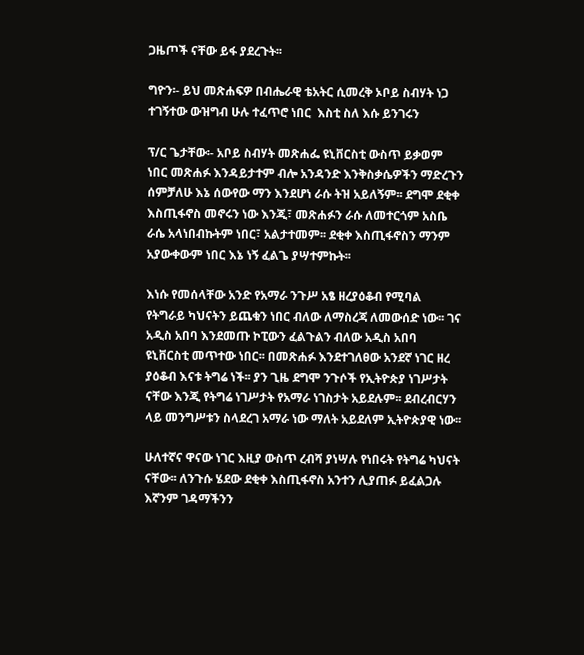ጋዜጦች ናቸው ይፋ ያደረጉት፡፡

ግዮን፡- ይህ መጽሐፍዎ በብሔራዊ ቴአትር ሲመረቅ ኦቦይ ስብሃት ነጋ ተገኝተው ውዝግብ ሁሉ ተፈጥሮ ነበር  እስቲ ስለ እሱ ይንገሩን

ፕ/ር ጌታቸው፡- አቦይ ስብሃት መጽሐፌ ዩኒቨርስቲ ውስጥ ይቃወም ነበር መጽሐፉ እንዳይታተም ብሎ አንዳንድ እንቅስቃሴዎችን ማድረጉን ሰምቻለሁ እኔ ሰውየው ማን እንደሆነ ራሱ ትዝ አይለኝም፡፡ ደግሞ ደቂቀ እስጢፋኖስ መኖሩን ነው እንጂ፣ መጽሐፉን ራሱ ለመተርጎም አስቤ ራሴ አላነበብኩትም ነበር፣ አልታተመም፡፡ ደቂቀ እስጢፋኖስን ማንም አያውቀውም ነበር እኔ ነኝ ፈልጌ ያሣተምኩት፡፡

እነሱ የመሰላቸው አንድ የአማራ ንጉሥ አፄ ዘረያዕቆብ የሚባል የትግራይ ካህናትን ይጨቁን ነበር ብለው ለማስረጃ ለመውሰድ ነው፡፡ ገና አዲስ አበባ እንደመጡ ኮፒውን ፈልጉልን ብለው አዲስ አበባ ዩኒቨርስቲ መጥተው ነበር፡፡ በመጽሐፉ እንደተገለፀው አንደኛ ነገር ዘረ ያዕቆብ እናቱ ትግሬ ነች፡፡ ያን ጊዜ ደግሞ ንጉሶች የኢትዮጵያ ነገሥታት ናቸው እንጂ የትግሬ ነገሥታት የአማራ ነገስታት አይደሉም፡፡ ደብረብርሃን ላይ መንግሥቱን ስላደረገ አማራ ነው ማለት አይደለም ኢትዮጵያዊ ነው፡፡

ሁለተኛና ዋናው ነገር እዚያ ውስጥ ረብሻ ያነሣሉ የነበሩት የትግሬ ካህናት ናቸው፡፡ ለንጉሱ ሄደው ደቂቀ እስጢፋኖስ አንተን ሊያጠፉ ይፈልጋሉ እኛንም ገዳማችንን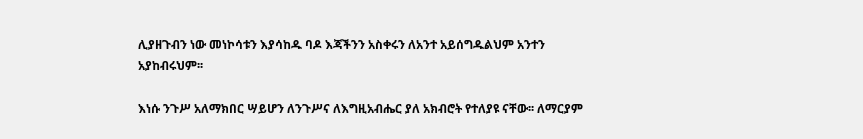ሊያዘጉብን ነው መነኮሳቱን እያሳከዱ ባዶ እጃችንን አስቀሩን ለአንተ አይሰግዱልህም አንተን አያከብሩህም፡፡

እነሱ ንጉሥ አለማክበር ሣይሆን ለንጉሥና ለእግዚአብሔር ያለ አክብሮት የተለያዩ ናቸው፡፡ ለማርያም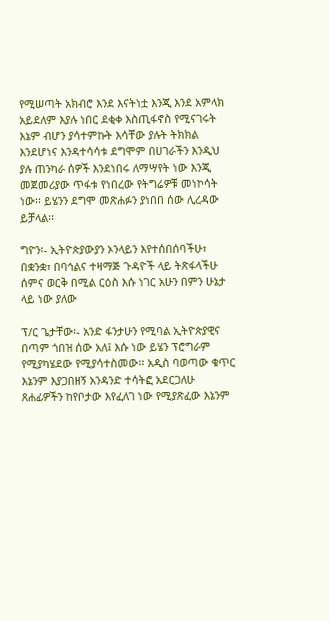የሚሠጣት አክብሮ እንደ እናትነቷ እንጂ እንደ አምላክ አይደለም እያሉ ነበር ደቂቀ እስጢፋኖስ የሚናገሩት እኔም ብሆን ያሳተምኩት እሳቸው ያሉት ትክክል እንደሆነና እንዳተሳሳቱ ደግሞም በሀገራችን እንዲህ ያሉ ጠንካራ ሰዎች እንደነበሩ ለማሣየት ነው እንጂ መጀመሪያው ጥፋቱ የነበረው የትግሬዎቹ መነኮሳት ነው፡፡ ይሄንን ደግሞ መጽሐፉን ያነበበ ሰው ሊረዳው ይቻላል፡፡

ግዮን፡- ኢትዮጵያውያን ኦንላይን እየተሰበሰባችሁ፣ በቋንቋ፣ በባኅልና ተዛማጅ ጉዳዮች ላይ ትጽፋላችሁ ሰምና ወርቅ በሚል ርዕስ እሱ ነገር አሁን በምን ሁኔታ ላይ ነው ያለው

ፕ/ር ጌታቸው፡- አንድ ፋንታሁን የሚባል ኢትዮጵያዊና በጣም ጎበዝ ሰው አለ፤ እሱ ነው ይሄን ፕሮግራም የሚያካሄደው የሚያሳተስመው፡፡ አዲስ ባወጣው ቁጥር እኔንም እያጋበዘኝ አንዳንድ ተሳትፎ አደርጋለሁ ጸሐፊዎችን ከየቦታው እየፈለገ ነው የሚያጽፈው እኔንም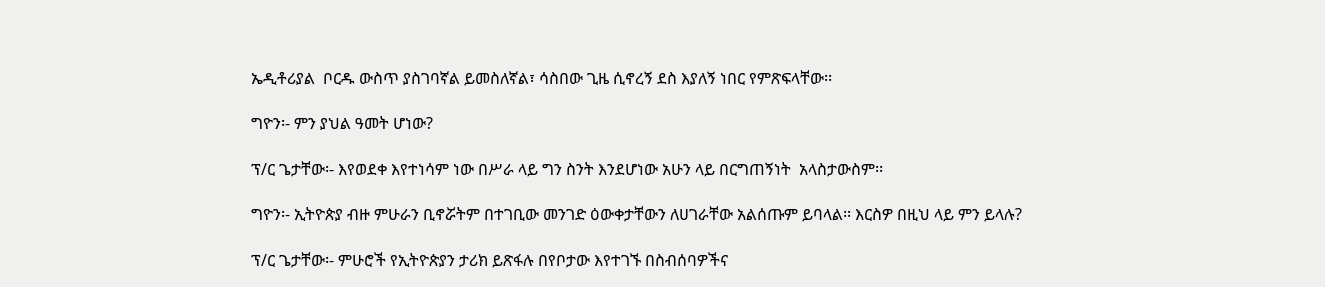ኤዲቶሪያል  ቦርዱ ውስጥ ያስገባኛል ይመስለኛል፣ ሳስበው ጊዜ ሲኖረኝ ደስ እያለኝ ነበር የምጽፍላቸው፡፡

ግዮን፡- ምን ያህል ዓመት ሆነው?

ፕ/ር ጌታቸው፡- እየወደቀ እየተነሳም ነው በሥራ ላይ ግን ስንት እንደሆነው አሁን ላይ በርግጠኝነት  አላስታውስም፡፡

ግዮን፡- ኢትዮጵያ ብዙ ምሁራን ቢኖሯትም በተገቢው መንገድ ዕውቀታቸውን ለሀገራቸው አልሰጡም ይባላል፡፡ እርስዎ በዚህ ላይ ምን ይላሉ?

ፕ/ር ጌታቸው፡- ምሁሮች የኢትዮጵያን ታሪክ ይጽፋሉ በየቦታው እየተገኙ በስብሰባዎችና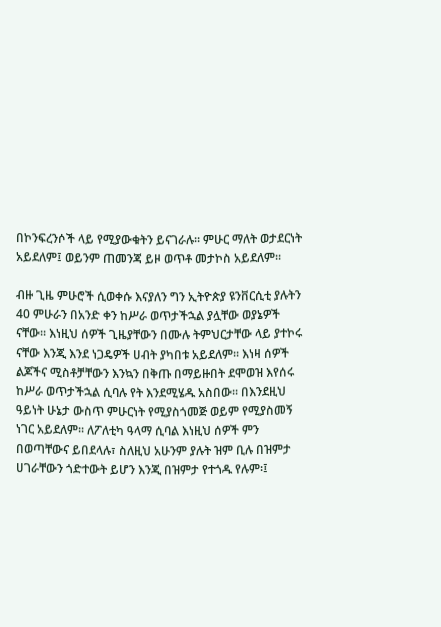በኮንፍረንሶች ላይ የሚያውቁትን ይናገራሉ፡፡ ምሁር ማለት ወታደርነት አይደለም፤ ወይንም ጠመንጃ ይዞ ወጥቶ መታኮስ አይደለም፡፡

ብዙ ጊዜ ምሁሮች ሲወቀሱ እናያለን ግን ኢትዮጵያ ዩንቨርሲቲ ያሉትን 40 ምሁራን በአንድ ቀን ከሥራ ወጥታችኋል ያሏቸው ወያኔዎች ናቸው፡፡ እነዚህ ሰዎች ጊዜያቸውን በሙሉ ትምህርታቸው ላይ ያተኮሩ ናቸው እንጂ እንደ ነጋዴዎች ሀብት ያካበቱ አይደለም፡፡ እነዛ ሰዎች ልጆችና ሚስቶቻቸውን እንኳን በቅጡ በማይዙበት ደሞወዝ እየሰሩ ከሥራ ወጥታችኋል ሲባሉ የት እንደሚሄዱ አስበው፡፡ በእንደዚህ ዓይነት ሁኔታ ውስጥ ምሁርነት የሚያስጎመጅ ወይም የሚያስመኝ ነገር አይደለም፡፡ ለፖለቲካ ዓላማ ሲባል እነዚህ ሰዎች ምን በወጣቸውና ይበደላሉ፣ ስለዚህ አሁንም ያሉት ዝም ቢሉ በዝምታ ሀገራቸውን ጎድተውት ይሆን እንጂ በዝምታ የተጎዱ የሉም፡፤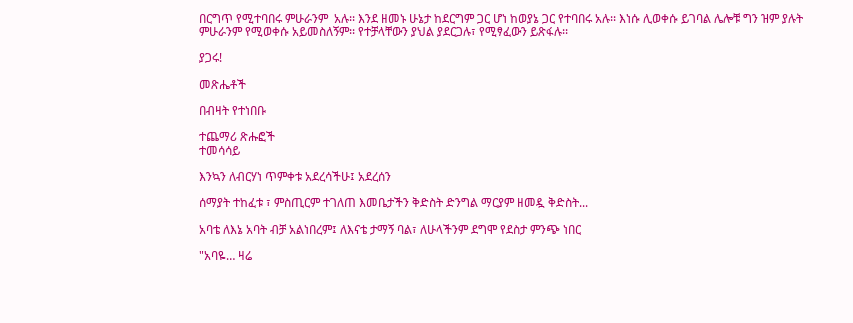በርግጥ የሚተባበሩ ምሁራንም  አሉ፡፡ እንደ ዘመኑ ሁኔታ ከደርግም ጋር ሆነ ከወያኔ ጋር የተባበሩ አሉ፡፡ እነሱ ሊወቀሱ ይገባል ሌሎቹ ግን ዝም ያሉት ምሁራንም የሚወቀሱ አይመስለኝም፡፡ የተቻላቸውን ያህል ያደርጋሉ፣ የሚፃፈውን ይጽፋሉ፡፡

ያጋሩ!

መጽሔቶች

በብዛት የተነበቡ

ተጨማሪ ጽሑፎች
ተመሳሳይ

እንኳን ለብርሃነ ጥምቀቱ አደረሳችሁ፤ አደረሰን

ሰማያት ተከፈቱ ፣ ምስጢርም ተገለጠ እመቤታችን ቅድስት ድንግል ማርያም ዘመዷ ቅድስት...

አባቴ ለእኔ አባት ብቻ አልነበረም፤ ለእናቴ ታማኝ ባል፣ ለሁላችንም ደግሞ የደስታ ምንጭ ነበር

"አባዬ… ዛሬ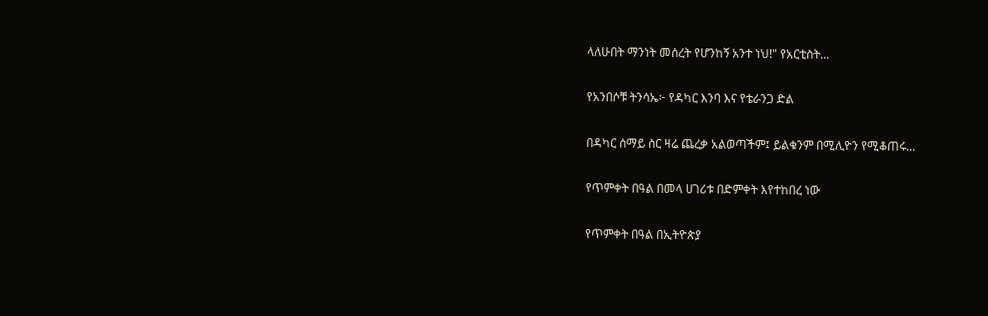ላለሁበት ማንነት መሰረት የሆንከኝ አንተ ነህ!" የአርቲስት...

የአንበሶቹ ትንሳኤ፦ የዳካር እንባ እና የቴራንጋ ድል

በዳካር ሰማይ ስር ዛሬ ጨረቃ አልወጣችም፤ ይልቁንም በሚሊዮን የሚቆጠሩ...

የጥምቀት በዓል በመላ ሀገሪቱ በድምቀት እየተከበረ ነው

የጥምቀት በዓል በኢትዮጵያ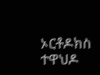ኦርቶዶክስ ተዋህዶ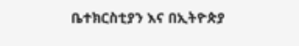ቤተክርስቲያን እና በኢትዮጵያ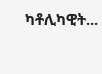ካቶሊካዊት...